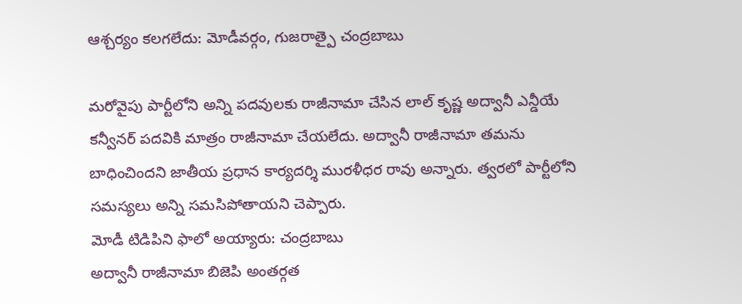ఆశ్చర్యం కలగలేదు: మోడీవర్గం, గుజరాత్పై చంద్రబాబు

మరోవైపు పార్టీలోని అన్ని పదవులకు రాజీనామా చేసిన లాల్ కృష్ణ అద్వానీ ఎన్డీయే కన్వీనర్ పదవికి మాత్రం రాజీనామా చేయలేదు. అద్వానీ రాజీనామా తమను బాధించిందని జాతీయ ప్రధాన కార్యదర్శి మురళీధర రావు అన్నారు. త్వరలో పార్టీలోని సమస్యలు అన్ని సమసిపోతాయని చెప్పారు.
మోడీ టిడిపిని ఫాలో అయ్యారు: చంద్రబాబు
అద్వానీ రాజీనామా బిజెపి అంతర్గత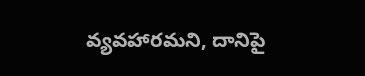వ్యవహారమని, దానిపై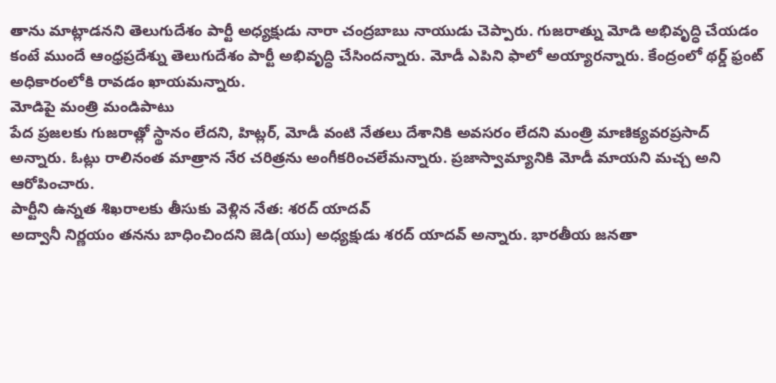తాను మాట్లాడనని తెలుగుదేశం పార్టీ అధ్యక్షుడు నారా చంద్రబాబు నాయుడు చెప్పారు. గుజరాత్ను మోడి అభివృద్ధి చేయడం కంటే ముందే ఆంధ్రప్రదేశ్ను తెలుగుదేశం పార్టీ అభివృద్ధి చేసిందన్నారు. మోడీ ఎపిని ఫాలో అయ్యారన్నారు. కేంద్రంలో థర్డ్ ఫ్రంట్ అధికారంలోకి రావడం ఖాయమన్నారు.
మోడిపై మంత్రి మండిపాటు
పేద ప్రజలకు గుజరాత్లో స్థానం లేదని, హిట్లర్, మోడీ వంటి నేతలు దేశానికి అవసరం లేదని మంత్రి మాణిక్యవరప్రసాద్ అన్నారు. ఓట్లు రాలినంత మాత్రాన నేర చరిత్రను అంగీకరించలేమన్నారు. ప్రజాస్వామ్యానికి మోడీ మాయని మచ్చ అని ఆరోపించారు.
పార్టీని ఉన్నత శిఖరాలకు తీసుకు వెళ్లిన నేత: శరద్ యాదవ్
అద్వానీ నిర్ణయం తనను బాధించిందని జెడి(యు) అధ్యక్షుడు శరద్ యాదవ్ అన్నారు. భారతీయ జనతా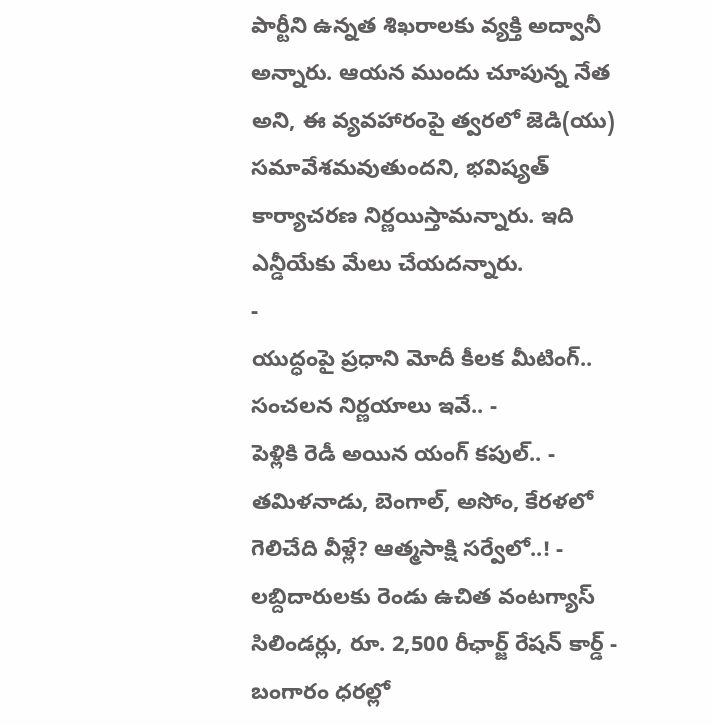పార్టీని ఉన్నత శిఖరాలకు వ్యక్తి అద్వానీ అన్నారు. ఆయన ముందు చూపున్న నేత అని, ఈ వ్యవహారంపై త్వరలో జెడి(యు) సమావేశమవుతుందని, భవిష్యత్ కార్యాచరణ నిర్ణయిస్తామన్నారు. ఇది ఎన్డీయేకు మేలు చేయదన్నారు.
-
యుద్ధంపై ప్రధాని మోదీ కీలక మీటింగ్.. సంచలన నిర్ణయాలు ఇవే.. -
పెళ్లికి రెడీ అయిన యంగ్ కపుల్.. -
తమిళనాడు, బెంగాల్, అసోం, కేరళలో గెలిచేది వీళ్లే? ఆత్మసాక్షి సర్వేలో..! -
లబ్దిదారులకు రెండు ఉచిత వంటగ్యాస్ సిలిండర్లు, రూ. 2,500 రీఛార్జ్ రేషన్ కార్డ్ -
బంగారం ధరల్లో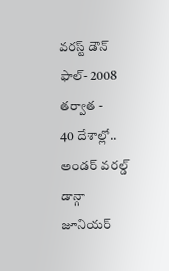వరస్ట్ డౌన్ ఫాల్- 2008 తర్వాత -
40 దేశాల్లో.. అండర్ వరల్డ్ డాన్గా జూనియర్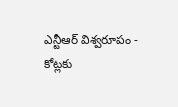ఎన్టీఆర్ విశ్వరూపం -
కోట్లకు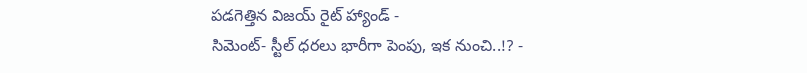పడగెత్తిన విజయ్ రైట్ హ్యాండ్ -
సిమెంట్- స్టీల్ ధరలు భారీగా పెంపు, ఇక నుంచి..!? -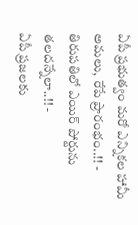ఏపీ ప్రభుత్వం మరో ఎన్నికల హామీ అమలు, రేపే ప్రారంభం..!! -
తిరుపతిలో ఎయిర్ పోర్టును తలదన్నేలా..!! -
ఏపీ ప్రజలకు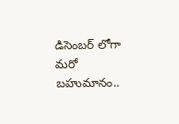డిసెంబర్ లోగా మరో బహుమానం..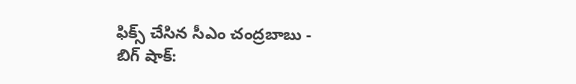ఫిక్స్ చేసిన సీఎం చంద్రబాబు -
బిగ్ షాక్: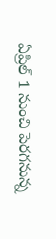ఏప్రిల్ 1 నుంచి పెరగనున్న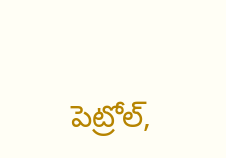పెట్రోల్,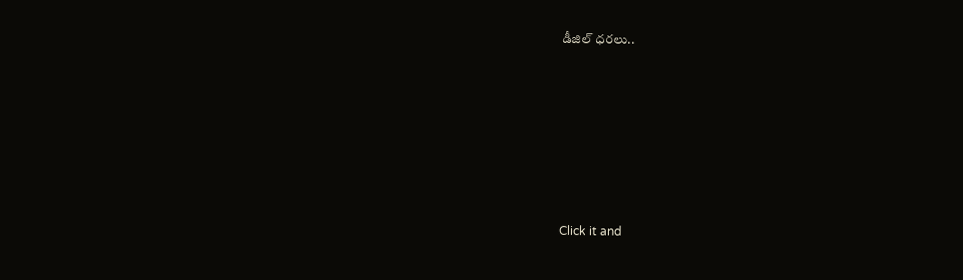డీజిల్ ధరలు..











Click it and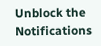Unblock the Notifications